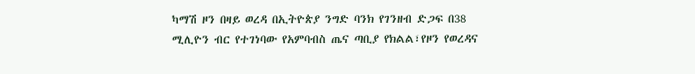ካማሽ ዞን በዛይ ወረዳ በኢትዮጵያ ንግድ ባንክ የገንዘብ ድጋፍ በ38 ሚሊዮን ብር የተገነባው የአምባብስ ጤና ጣቢያ የክልል፣የዞን የወረዳና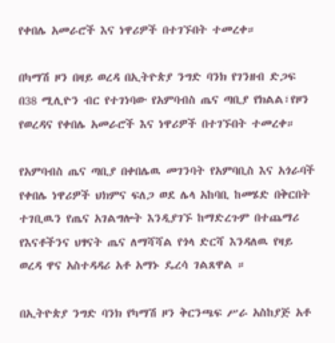የቀበሌ አመራሮች እና ነዋሪዎች በተገኙበት ተመረቀ።

በካማሽ ዞን በዛይ ወረዳ በኢትዮጵያ ንግድ ባንክ የገንዘብ ድጋፍ በ38 ሚሊዮን ብር የተገነባው የአምባብስ ጤና ጣቢያ የክልል፣የዞን የወረዳና የቀበሌ አመራሮች እና ነዋሪዎች በተገኙበት ተመረቀ።

የአምባብስ ጤና ጣቢያ በቀበሌዉ መገንባት የአምባቢስ እና አጎራባች የቀበሌ ነዋሪዎች ህክምና ፍለጋ ወደ ሌላ አከባቢ ከመሄድ በቅርበት ተገቢዉን የጤና አገልግሎት እንዲያገኙ ከማድረጉም በተጨማሪ የእናቶችንና ህፃናት ጤና ለማሻሻል የጎላ ድርሻ እንዳለዉ የዛይ ወረዳ ዋና አስተዳዳሪ አቶ አማኑ ዴረሳ ገልጸዋል ።

በኢትዮጵያ ንግድ ባንክ የካማሽ ዞን ቅርንጫፍ ሥራ አስከያጅ አቶ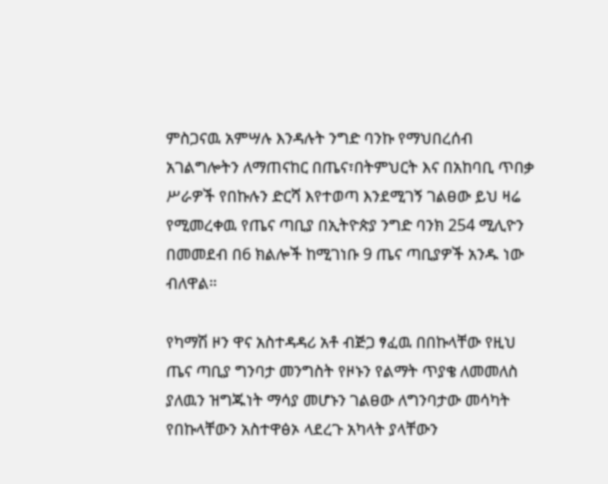ምስጋናዉ አምሣሉ እንዳሉት ንግድ ባንኩ የማህበረሰብ አገልግሎትን ለማጠናከር በጤና፣በትምህርት እና በአከባቢ ጥበቃ ሥራዎች የበኩሉን ድርሻ እየተወጣ እንደሚገኝ ገልፀው ይህ ዛሬ የሚመረቀዉ የጤና ጣቢያ በኢትዮጵያ ንግድ ባንክ 254 ሚሊዮን በመመደብ በ6 ክልሎች ከሚገነቡ 9 ጤና ጣቢያዎች አንዱ ነው ብለዋል።

የካማሽ ዞን ዋና አስተዳዳሪ አቶ ብጅጋ ፃፈዉ በበኩላቸው የዚህ ጤና ጣቢያ ግንባታ መንግስት የዞኑን የልማት ጥያቄ ለመመለስ ያለዉን ዝግጁነት ማሳያ መሆኑን ገልፀው ለግንባታው መሳካት የበኩላቸውን አስተዋፅኦ ላደረጉ አካላት ያላቸውን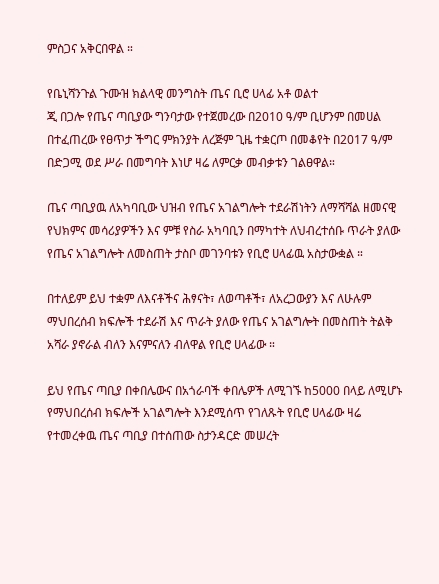ምስጋና አቅርበዋል ።

የቤኒሻንጉል ጉሙዝ ክልላዊ መንግስት ጤና ቢሮ ሀላፊ አቶ ወልተ
ጂ በጋሎ የጤና ጣቢያው ግንባታው የተጀመረው በ2010 ዓ/ም ቢሆንም በመሀል በተፈጠረው የፀጥታ ችግር ምክንያት ለረጅም ጊዜ ተቋርጦ በመቆየት በ2017 ዓ/ም በድጋሚ ወደ ሥራ በመግባት እነሆ ዛሬ ለምርቃ መብቃቱን ገልፀዋል።

ጤና ጣቢያዉ ለአካባቢው ህዝብ የጤና አገልግሎት ተደራሽነትን ለማሻሻል ዘመናዊ የህክምና መሳሪያዎችን እና ምቹ የስራ አካባቢን በማካተት ለህብረተሰቡ ጥራት ያለው የጤና አገልግሎት ለመስጠት ታስቦ መገንባቱን የቢሮ ሀላፊዉ አስታውቋል ።

በተለይም ይህ ተቋም ለእናቶችና ሕፃናት፣ ለወጣቶች፣ ለአረጋውያን እና ለሁሉም ማህበረሰብ ክፍሎች ተደራሽ እና ጥራት ያለው የጤና አገልግሎት በመስጠት ትልቅ አሻራ ያኖራል ብለን እናምናለን ብለዋል የቢሮ ሀላፊው ።

ይህ የጤና ጣቢያ በቀበሌውና በአጎራባች ቀበሌዎች ለሚገኙ ከ5000 በላይ ለሚሆኑ የማህበረሰብ ክፍሎች አገልግሎት እንደሚሰጥ የገለጹት የቢሮ ሀላፊው ዛሬ የተመረቀዉ ጤና ጣቢያ በተሰጠው ስታንዳርድ መሠረት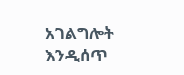አገልግሎት እንዲሰጥ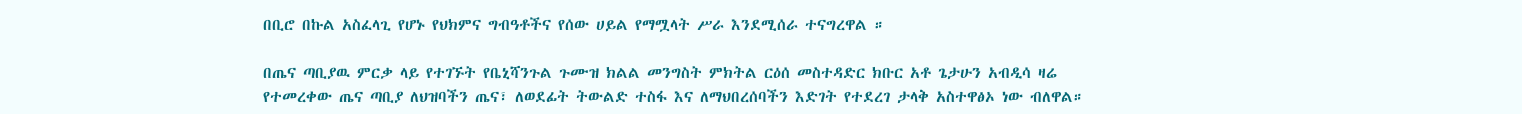በቢሮ በኩል አስፈላጊ የሆኑ የህክምና ግብዓቶችና የሰው ሀይል የማሟላት ሥራ እንደሚሰራ ተናግረዋል ።

በጤና ጣቢያዉ ምርቃ ላይ የተገኙት የቤኒሻንጉል ጉሙዝ ክልል መንግስት ምክትል ርዕሰ መስተዳድር ክቡር አቶ ጌታሁን አብዲሳ ዛሬ የተመረቀው ጤና ጣቢያ ለህዝባችን ጤና፣ ለወደፊት ትውልድ ተስፋ እና ለማህበረሰባችን እድገት የተደረገ ታላቅ አስተዋፅኦ ነው ብለዋል።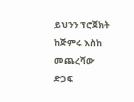ይህንን ፕሮጀክት ከጅምሩ እስከ መጨረሻው ድጋፍ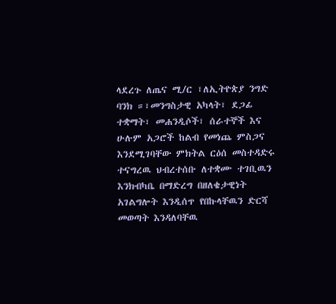ላደረጉ ለጤና ሚ/ር ፣ለኢትዮጵያ ንግድ ባንክ ።፣መንግስታዊ አካላት፣ ደጋፊ ተቋማት፣ መሐንዲሶች፣ ሰራተኞች እና ሁሉም አጋሮች ከልብ የመነጨ ምስጋና እንደሚገባቸው ምክትል ርዕሰ መስተዳድሩ ተናግረዉ ህብረተሰቡ ለተቋሙ ተገቢዉን እንክብካቤ በማድረግ በዘለቄታዊነት አገልግሎት እንዲሰጥ የበኩላቸዉን ድርሻ መወጣት እንዳለባቸዉ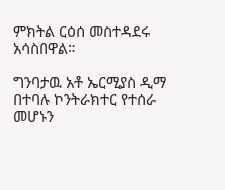ምክትል ርዕሰ መስተዳደሩ አሳስበዋል።

ግንባታዉ አቶ ኤርሚያስ ዲማ በተባሉ ኮንትራክተር የተሰራ መሆኑን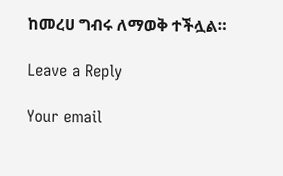ከመረሀ ግብሩ ለማወቅ ተችሏል።

Leave a Reply

Your email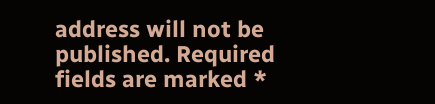address will not be published. Required fields are marked *